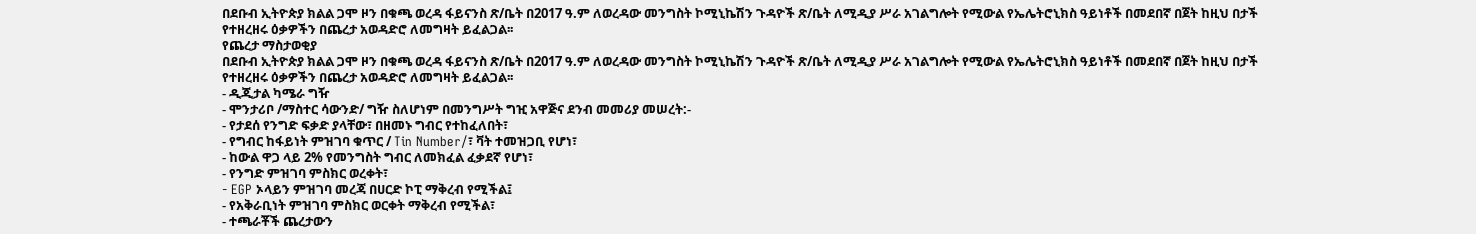በደቡብ ኢትዮጵያ ክልል ጋሞ ዞን በቁጫ ወረዳ ፋይናንስ ጽ/ቤት በ2017 ዓ.ም ለወረዳው መንግስት ኮሚኒኬሽን ጉዳዮች ጽ/ቤት ለሚዲያ ሥራ አገልግሎት የሚውል የኤሌትሮኒክስ ዓይነቶች በመደበኛ በጀት ከዚህ በታች የተዘረዘሩ ዕቃዎችን በጨረታ አወዳድሮ ለመግዛት ይፈልጋል፡፡
የጨረታ ማስታወቂያ
በደቡብ ኢትዮጵያ ክልል ጋሞ ዞን በቁጫ ወረዳ ፋይናንስ ጽ/ቤት በ2017 ዓ.ም ለወረዳው መንግስት ኮሚኒኬሽን ጉዳዮች ጽ/ቤት ለሚዲያ ሥራ አገልግሎት የሚውል የኤሌትሮኒክስ ዓይነቶች በመደበኛ በጀት ከዚህ በታች የተዘረዘሩ ዕቃዎችን በጨረታ አወዳድሮ ለመግዛት ይፈልጋል፡፡
- ዲጂታል ካሜራ ግዥ
- ሞንታሪቦ /ማስተር ሳውንድ/ ግዥ ስለሆነም በመንግሥት ግዢ አዋጅና ደንብ መመሪያ መሠረት:-
- የታደሰ የንግድ ፍቃድ ያላቸው፣ በዘመኑ ግብር የተከፈለበት፣
- የግብር ከፋይነት ምዝገባ ቁጥር / Tin Number/፣ ቫት ተመዝጋቢ የሆነ፣
- ከውል ዋጋ ላይ 2% የመንግስት ግብር ለመክፈል ፈቃደኛ የሆነ፣
- የንግድ ምዝገባ ምስክር ወረቀት፣
- EGP ኦላይን ምዝገባ መረጃ በሀርድ ኮፒ ማቅረብ የሚችል፤
- የአቅራቢነት ምዝገባ ምስክር ወርቀት ማቅረብ የሚችል፣
- ተጫራቾች ጨረታውን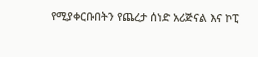የሚያቀርቡበትን የጨረታ ሰነድ አሪጅናል እና ኮፒ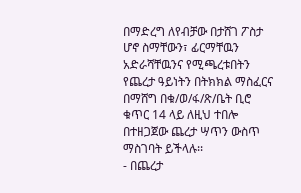በማድረግ ለየብቻው በታሸገ ፖስታ ሆኖ ስማቸውን፣ ፊርማቸዉን አድራሻቸዉንና የሚጫረቱበትን የጨረታ ዓይነትን በትክክል ማስፈርና በማሸግ በቁ/ወ/ፋ/ጽ/ቤት ቢሮ ቁጥር 14 ላይ ለዚህ ተበሎ በተዘጋጀው ጨረታ ሣጥን ውስጥ ማስገባት ይችላሉ፡፡
- በጨረታ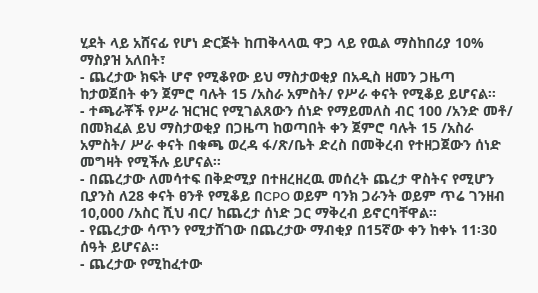ሂደት ላይ አሸናፊ የሆነ ድርጅት ከጠቅላላዉ ዋጋ ላይ የዉል ማስከበሪያ 10% ማስያዝ አለበት፣
- ጨረታው ክፍት ሆኖ የሚቆየው ይህ ማስታወቂያ በአዲስ ዘመን ጋዜጣ ከታወጀበት ቀን ጀምሮ ባሉት 15 /አስራ አምስት/ የሥራ ቀናት የሚቆይ ይሆናል፡፡
- ተጫራቾች የሥራ ዝርዝር የሚገልጸውን ሰነድ የማይመለስ ብር 100 /አንድ መቶ/ በመክፈል ይህ ማስታወቂያ በጋዜጣ ከወጣበት ቀን ጀምሮ ባሉት 15 /አስራ አምስት/ ሥራ ቀናት በቁጫ ወረዳ ፋ/ጽ/ቤት ድረስ በመቅረብ የተዘጋጀውን ሰነድ መግዛት የሚችሉ ይሆናል፡፡
- በጨረታው ለመሳተፍ በቅድሚያ በተዘረዘረዉ መሰረት ጨረታ ዋስትና የሚሆን ቢያንስ ለ28 ቀናት ፀንቶ የሚቆይ በCPO ወይም ባንክ ጋራንት ወይም ጥሬ ገንዘብ 10,000 /አስር ሺህ ብር/ ከጨረታ ሰነድ ጋር ማቅረብ ይኖርባቸዋል።
- የጨረታው ሳጥን የሚታሸገው በጨረታው ማብቂያ በ15ኛው ቀን ከቀኑ 11፡30 ሰዓት ይሆናል፡፡
- ጨረታው የሚከፈተው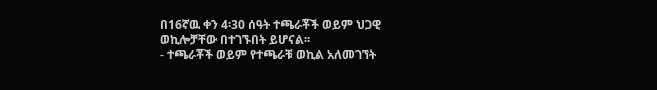በ16ኛዉ ቀን 4፡30 ሰዓት ተጫራቾች ወይም ህጋዊ ወኪሎቻቸው በተገኙበት ይሆናል፡፡
- ተጫራቾች ወይም የተጫራቹ ወኪል አለመገኘት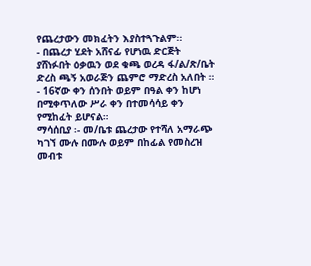የጨረታውን መክፈትን እያስተጓጉልም፡፡
- በጨረታ ሂደት አሸናፊ የሆነዉ ድርጅት ያሸነፉበት ዕቃዉን ወደ ቁጫ ወረዳ ፋ/ል/ጽ/ቤት ድረስ ጫኝ አወራጅን ጨምሮ ማድረስ አለበት ።
- 16ኛው ቀን ሰንበት ወይም በዓል ቀን ከሆነ በሚቀጥለው ሥራ ቀን በተመሳሳይ ቀን የሚከፈት ይሆናል።
ማሳሰቢያ ፡- መ/ቤቱ ጨረታው የተሻለ አማራጭ ካገኘ ሙሉ በሙሉ ወይም በከፊል የመስረዝ መብቱ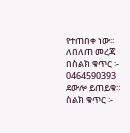የተጠበቀ ነው፡፡
ለበለጠ መረጃ በስልክ ቁጥር ፡- 0464590393 ደውሎ ይጠይቁ።
ስልክ ቁጥር ፡-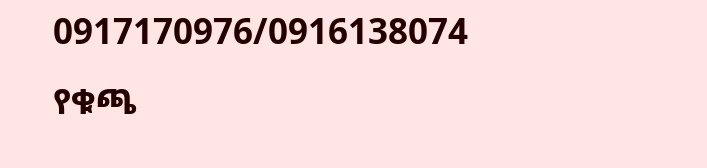0917170976/0916138074
የቁጫ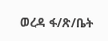ወረዳ ፋ/ጽ/ቤት